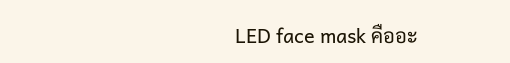LED face mask คืออะ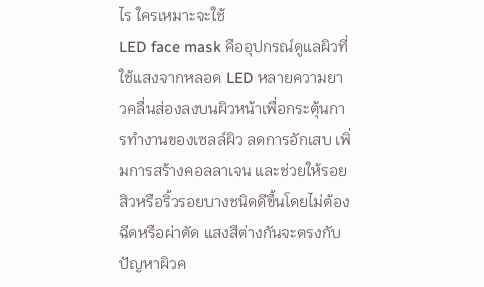ไร ใครเหมาะจะใช้
LED face mask คืออุปกรณ์ดูแลผิวที่ใช้แสงจากหลอด LED หลายความยาวคลื่นส่องลงบนผิวหน้าเพื่อกระตุ้นการทำงานของเซลล์ผิว ลดการอักเสบ เพิ่มการสร้างคอลลาเจน และช่วยให้รอยสิวหรือริ้วรอยบางชนิดดีขึ้นโดยไม่ต้องฉีดหรือผ่าตัด แสงสีต่างกันจะตรงกับปัญหาผิวค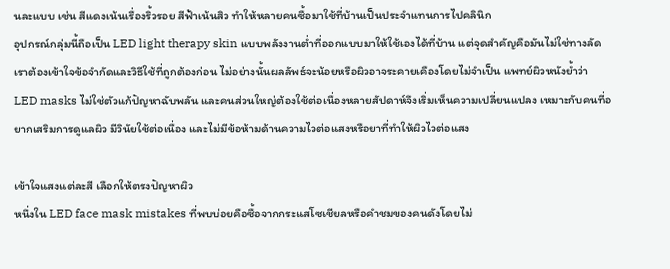นละแบบ เช่น สีแดงเน้นเรื่องริ้วรอย สีฟ้าเน้นสิว ทำให้หลายคนซื้อมาใช้ที่บ้านเป็นประจำแทนการไปคลินิก
อุปกรณ์กลุ่มนี้ถือเป็น LED light therapy skin แบบพลังงานต่ำที่ออกแบบมาให้ใช้เองได้ที่บ้าน แต่จุดสำคัญคือมันไม่ใช่ทางลัด เราต้องเข้าใจข้อจำกัดและวิธีใช้ที่ถูกต้องก่อน ไม่อย่างนั้นผลลัพธ์จะน้อยหรือผิวอาจระคายเคืองโดยไม่จำเป็น แพทย์ผิวหนังย้ำว่า LED masks ไม่ใช่ตัวแก้ปัญหาฉับพลัน และคนส่วนใหญ่ต้องใช้ต่อเนื่องหลายสัปดาห์จึงเริ่มเห็นความเปลี่ยนแปลง เหมาะกับคนที่อยากเสริมการดูแลผิว มีวินัยใช้ต่อเนื่อง และไม่มีข้อห้ามด้านความไวต่อแสงหรือยาที่ทำให้ผิวไวต่อแสง

เข้าใจแสงแต่ละสี เลือกให้ตรงปัญหาผิว
หนึ่งใน LED face mask mistakes ที่พบบ่อยคือซื้อจากกระแสโซเชียลหรือคำชมของคนดังโดยไม่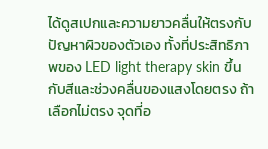ได้ดูสเปกและความยาวคลื่นให้ตรงกับปัญหาผิวของตัวเอง ทั้งที่ประสิทธิภาพของ LED light therapy skin ขึ้นกับสีและช่วงคลื่นของแสงโดยตรง ถ้าเลือกไม่ตรง จุดที่อ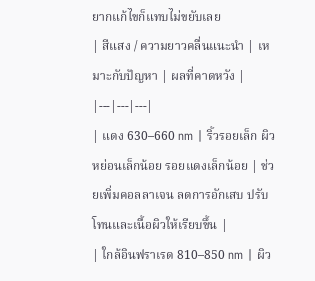ยากแก้ไขก็แทบไม่ขยับเลย
| สีแสง / ความยาวคลื่นแนะนำ | เหมาะกับปัญหา | ผลที่คาดหวัง |
|---|---|---|
| แดง 630–660 nm | ริ้วรอยเล็ก ผิวหย่อนเล็กน้อย รอยแดงเล็กน้อย | ช่วยเพิ่มคอลลาเจน ลดการอักเสบ ปรับโทนและเนื้อผิวให้เรียบขึ้น |
| ใกล้อินฟราเรด 810–850 nm | ผิว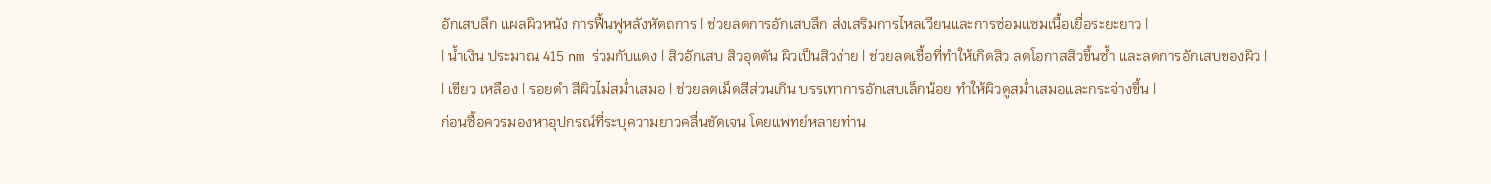อักเสบลึก แผลผิวหนัง การฟื้นฟูหลังหัตถการ | ช่วยลดการอักเสบลึก ส่งเสริมการไหลเวียนและการซ่อมแซมเนื้อเยื่อระยะยาว |
| น้ำเงิน ประมาณ 415 nm ร่วมกับแดง | สิวอักเสบ สิวอุดตัน ผิวเป็นสิวง่าย | ช่วยลดเชื้อที่ทำให้เกิดสิว ลดโอกาสสิวขึ้นซ้ำ และลดการอักเสบของผิว |
| เขียว เหลือง | รอยดำ สีผิวไม่สม่ำเสมอ | ช่วยลดเม็ดสีส่วนเกิน บรรเทาการอักเสบเล็กน้อย ทำให้ผิวดูสม่ำเสมอและกระจ่างขึ้น |
ก่อนซื้อควรมองหาอุปกรณ์ที่ระบุความยาวคลื่นชัดเจน โดยแพทย์หลายท่าน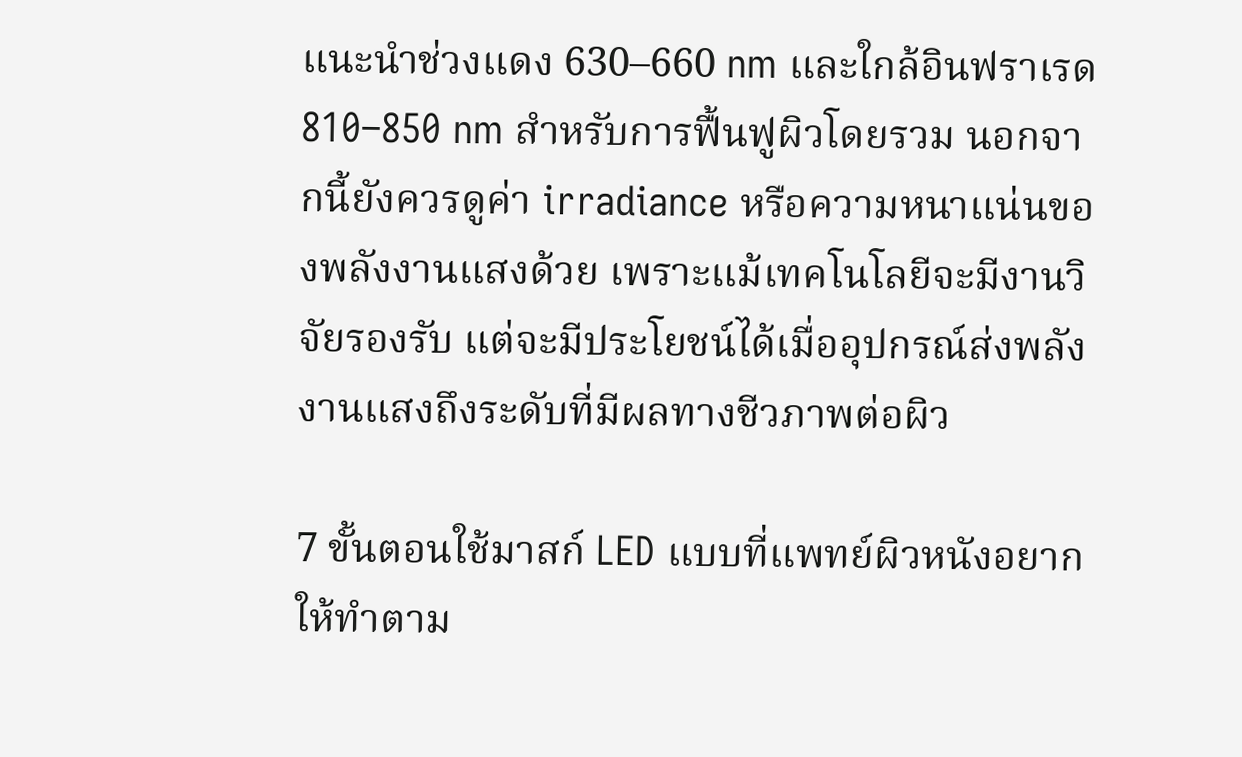แนะนำช่วงแดง 630–660 nm และใกล้อินฟราเรด 810–850 nm สำหรับการฟื้นฟูผิวโดยรวม นอกจากนี้ยังควรดูค่า irradiance หรือความหนาแน่นของพลังงานแสงด้วย เพราะแม้เทคโนโลยีจะมีงานวิจัยรองรับ แต่จะมีประโยชน์ได้เมื่ออุปกรณ์ส่งพลังงานแสงถึงระดับที่มีผลทางชีวภาพต่อผิว

7 ขั้นตอนใช้มาสก์ LED แบบที่แพทย์ผิวหนังอยากให้ทำตาม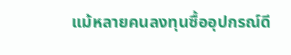แม้หลายคนลงทุนซื้ออุปกรณ์ดี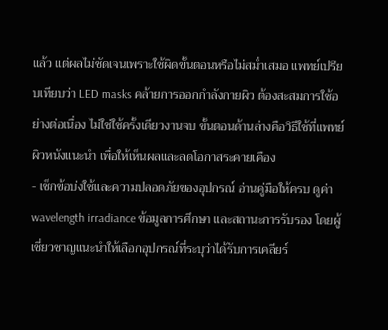แล้ว แต่ผลไม่ชัดเจนเพราะใช้ผิดขั้นตอนหรือไม่สม่ำเสมอ แพทย์เปรียบเทียบว่า LED masks คล้ายการออกกำลังกายผิว ต้องสะสมการใช้อย่างต่อเนื่อง ไม่ใช่ใช้ครั้งเดียวงานจบ ขั้นตอนด้านล่างคือวิธีใช้ที่แพทย์ผิวหนังแนะนำ เพื่อให้เห็นผลและลดโอกาสระคายเคือง
- เช็กข้อบ่งใช้และความปลอดภัยของอุปกรณ์ อ่านคู่มือให้ครบ ดูค่า wavelength irradiance ข้อมูลการศึกษา และสถานะการรับรอง โดยผู้เชี่ยวชาญแนะนำให้เลือกอุปกรณ์ที่ระบุว่าได้รับการเคลียร์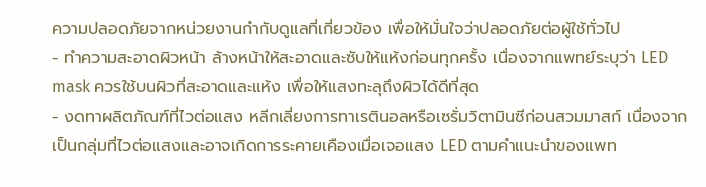ความปลอดภัยจากหน่วยงานกำกับดูแลที่เกี่ยวข้อง เพื่อให้มั่นใจว่าปลอดภัยต่อผู้ใช้ทั่วไป
- ทำความสะอาดผิวหน้า ล้างหน้าให้สะอาดและซับให้แห้งก่อนทุกครั้ง เนื่องจากแพทย์ระบุว่า LED mask ควรใช้บนผิวที่สะอาดและแห้ง เพื่อให้แสงทะลุถึงผิวได้ดีที่สุด
- งดทาผลิตภัณฑ์ที่ไวต่อแสง หลีกเลี่ยงการทาเรตินอลหรือเซรั่มวิตามินซีก่อนสวมมาสก์ เนื่องจากเป็นกลุ่มที่ไวต่อแสงและอาจเกิดการระคายเคืองเมื่อเจอแสง LED ตามคำแนะนำของแพท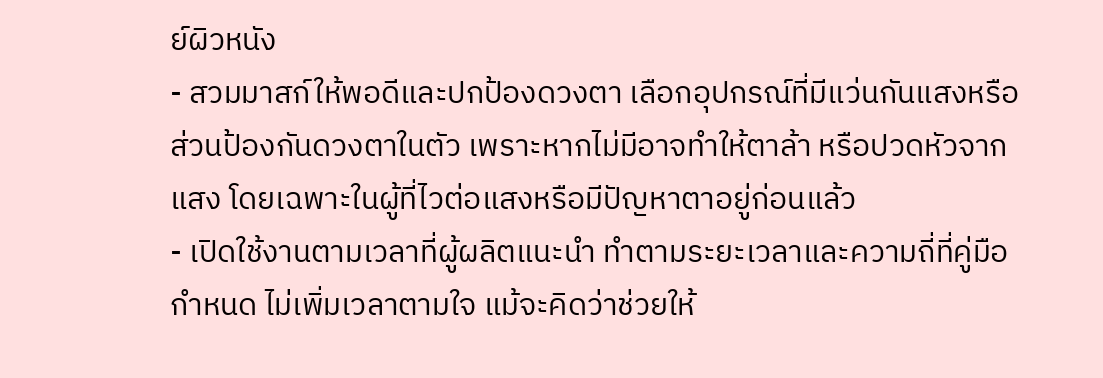ย์ผิวหนัง
- สวมมาสก์ให้พอดีและปกป้องดวงตา เลือกอุปกรณ์ที่มีแว่นกันแสงหรือส่วนป้องกันดวงตาในตัว เพราะหากไม่มีอาจทำให้ตาล้า หรือปวดหัวจากแสง โดยเฉพาะในผู้ที่ไวต่อแสงหรือมีปัญหาตาอยู่ก่อนแล้ว
- เปิดใช้งานตามเวลาที่ผู้ผลิตแนะนำ ทำตามระยะเวลาและความถี่ที่คู่มือกำหนด ไม่เพิ่มเวลาตามใจ แม้จะคิดว่าช่วยให้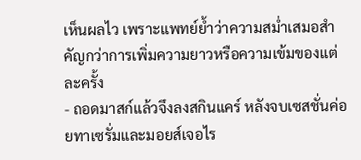เห็นผลไว เพราะแพทย์ย้ำว่าความสม่ำเสมอสำคัญกว่าการเพิ่มความยาวหรือความเข้มของแต่ละครั้ง
- ถอดมาสก์แล้วจึงลงสกินแคร์ หลังจบเซสชั่นค่อยทาเซรั่มและมอยส์เจอไร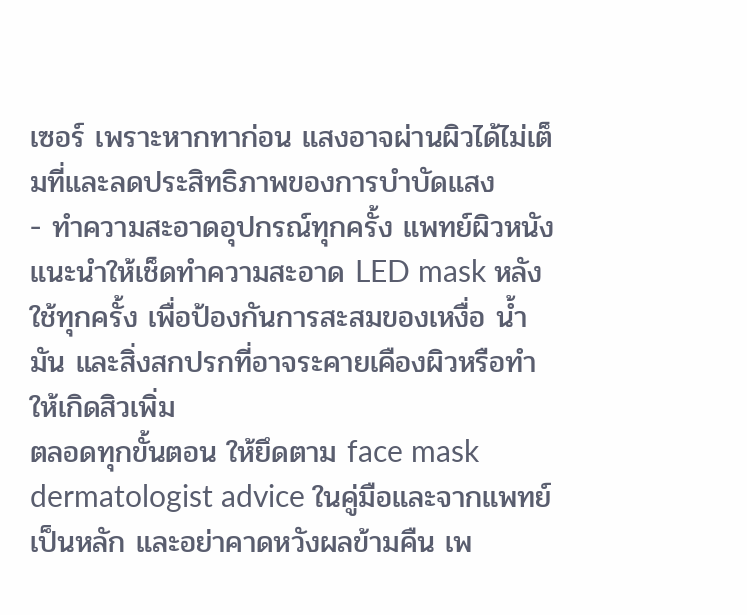เซอร์ เพราะหากทาก่อน แสงอาจผ่านผิวได้ไม่เต็มที่และลดประสิทธิภาพของการบำบัดแสง
- ทำความสะอาดอุปกรณ์ทุกครั้ง แพทย์ผิวหนังแนะนำให้เช็ดทำความสะอาด LED mask หลังใช้ทุกครั้ง เพื่อป้องกันการสะสมของเหงื่อ น้ำมัน และสิ่งสกปรกที่อาจระคายเคืองผิวหรือทำให้เกิดสิวเพิ่ม
ตลอดทุกขั้นตอน ให้ยึดตาม face mask dermatologist advice ในคู่มือและจากแพทย์เป็นหลัก และอย่าคาดหวังผลข้ามคืน เพ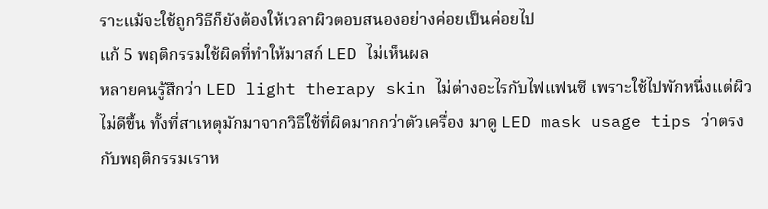ราะแม้จะใช้ถูกวิธีก็ยังต้องให้เวลาผิวตอบสนองอย่างค่อยเป็นค่อยไป
แก้ 5 พฤติกรรมใช้ผิดที่ทำให้มาสก์ LED ไม่เห็นผล
หลายคนรู้สึกว่า LED light therapy skin ไม่ต่างอะไรกับไฟแฟนซี เพราะใช้ไปพักหนึ่งแต่ผิวไม่ดีขึ้น ทั้งที่สาเหตุมักมาจากวิธีใช้ที่ผิดมากกว่าตัวเครื่อง มาดู LED mask usage tips ว่าตรงกับพฤติกรรมเราห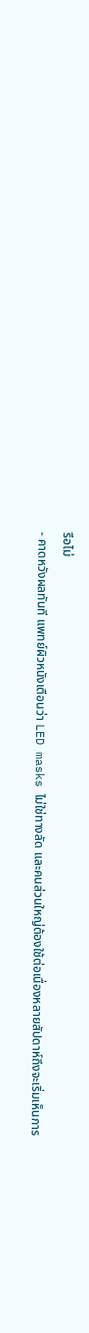รือไม่
- คาดหวังผลทันที แพทย์ผิวหนังเตือนว่า LED masks ไม่ใช่ทางลัด และคนส่วนใหญ่ต้องใช้ต่อเนื่องหลายสัปดาห์ถึงจะเริ่มเห็นการ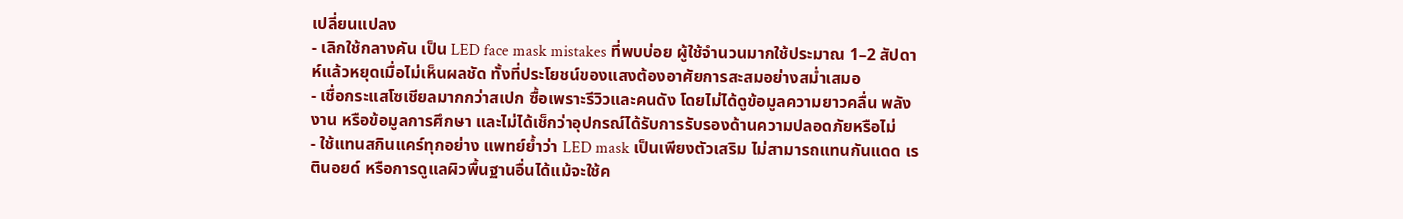เปลี่ยนแปลง
- เลิกใช้กลางคัน เป็น LED face mask mistakes ที่พบบ่อย ผู้ใช้จำนวนมากใช้ประมาณ 1–2 สัปดาห์แล้วหยุดเมื่อไม่เห็นผลชัด ทั้งที่ประโยชน์ของแสงต้องอาศัยการสะสมอย่างสม่ำเสมอ
- เชื่อกระแสโซเชียลมากกว่าสเปก ซื้อเพราะรีวิวและคนดัง โดยไม่ได้ดูข้อมูลความยาวคลื่น พลังงาน หรือข้อมูลการศึกษา และไม่ได้เช็กว่าอุปกรณ์ได้รับการรับรองด้านความปลอดภัยหรือไม่
- ใช้แทนสกินแคร์ทุกอย่าง แพทย์ย้ำว่า LED mask เป็นเพียงตัวเสริม ไม่สามารถแทนกันแดด เรตินอยด์ หรือการดูแลผิวพื้นฐานอื่นได้แม้จะใช้ค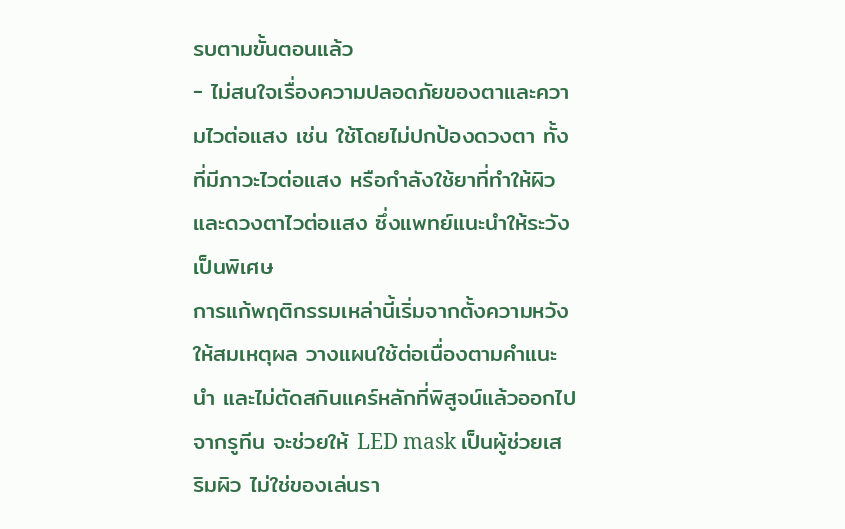รบตามขั้นตอนแล้ว
- ไม่สนใจเรื่องความปลอดภัยของตาและความไวต่อแสง เช่น ใช้โดยไม่ปกป้องดวงตา ทั้งที่มีภาวะไวต่อแสง หรือกำลังใช้ยาที่ทำให้ผิวและดวงตาไวต่อแสง ซึ่งแพทย์แนะนำให้ระวังเป็นพิเศษ
การแก้พฤติกรรมเหล่านี้เริ่มจากตั้งความหวังให้สมเหตุผล วางแผนใช้ต่อเนื่องตามคำแนะนำ และไม่ตัดสกินแคร์หลักที่พิสูจน์แล้วออกไปจากรูทีน จะช่วยให้ LED mask เป็นผู้ช่วยเสริมผิว ไม่ใช่ของเล่นรา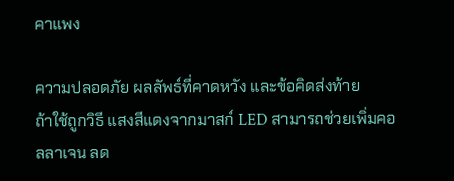คาแพง

ความปลอดภัย ผลลัพธ์ที่คาดหวัง และข้อคิดส่งท้าย
ถ้าใช้ถูกวิธี แสงสีแดงจากมาสก์ LED สามารถช่วยเพิ่มคอลลาเจน ลด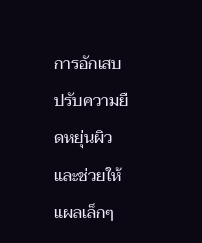การอักเสบ ปรับความยืดหยุ่นผิว และช่วยให้แผลเล็กๆ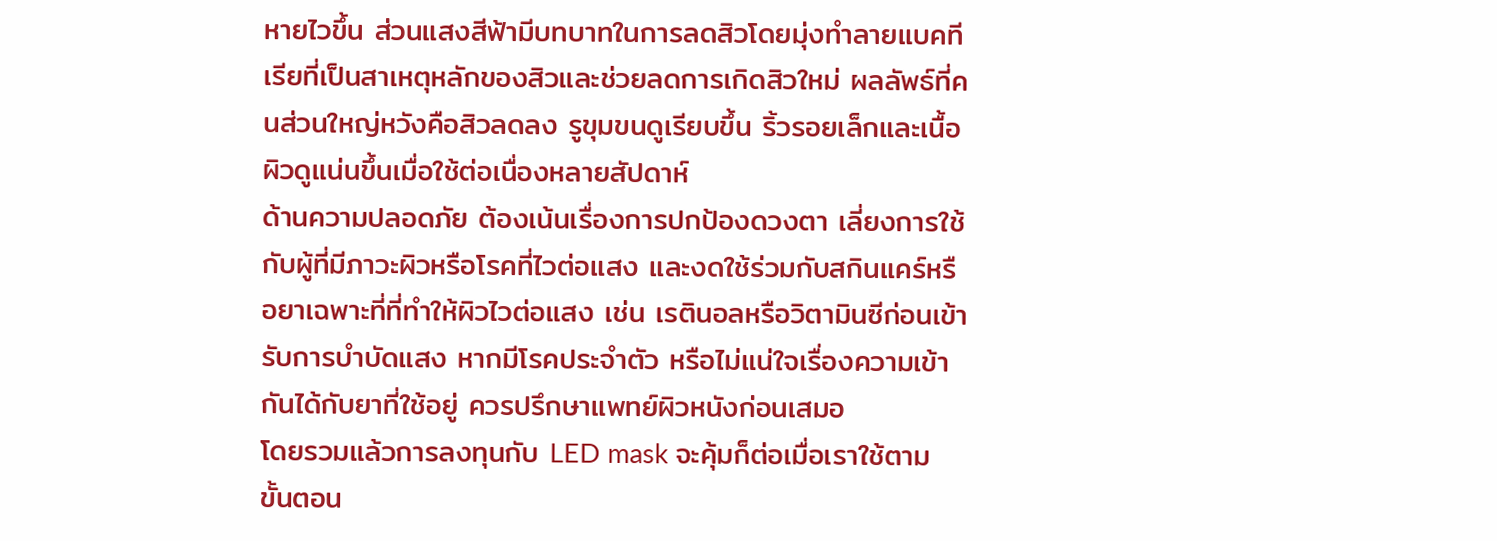หายไวขึ้น ส่วนแสงสีฟ้ามีบทบาทในการลดสิวโดยมุ่งทำลายแบคทีเรียที่เป็นสาเหตุหลักของสิวและช่วยลดการเกิดสิวใหม่ ผลลัพธ์ที่คนส่วนใหญ่หวังคือสิวลดลง รูขุมขนดูเรียบขึ้น ริ้วรอยเล็กและเนื้อผิวดูแน่นขึ้นเมื่อใช้ต่อเนื่องหลายสัปดาห์
ด้านความปลอดภัย ต้องเน้นเรื่องการปกป้องดวงตา เลี่ยงการใช้กับผู้ที่มีภาวะผิวหรือโรคที่ไวต่อแสง และงดใช้ร่วมกับสกินแคร์หรือยาเฉพาะที่ที่ทำให้ผิวไวต่อแสง เช่น เรตินอลหรือวิตามินซีก่อนเข้ารับการบำบัดแสง หากมีโรคประจำตัว หรือไม่แน่ใจเรื่องความเข้ากันได้กับยาที่ใช้อยู่ ควรปรึกษาแพทย์ผิวหนังก่อนเสมอ
โดยรวมแล้วการลงทุนกับ LED mask จะคุ้มก็ต่อเมื่อเราใช้ตามขั้นตอน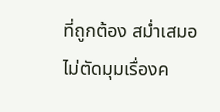ที่ถูกต้อง สม่ำเสมอ ไม่ตัดมุมเรื่องค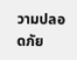วามปลอดภัย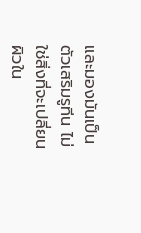และมองมันเป็นตัวเสริมรูทีน ไม่ใช่สิ่งที่จะเปลี่ยนผิวใน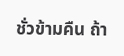ชั่วข้ามคืน ถ้า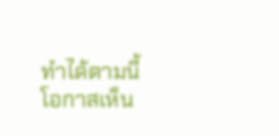ทำได้ตามนี้ โอกาสเห็น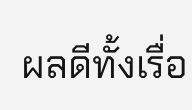ผลดีทั้งเรื่อ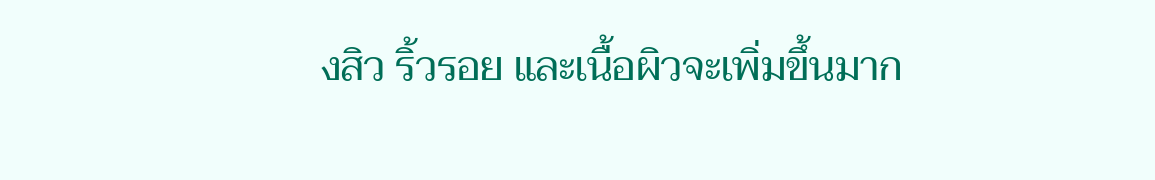งสิว ริ้วรอย และเนื้อผิวจะเพิ่มขึ้นมาก